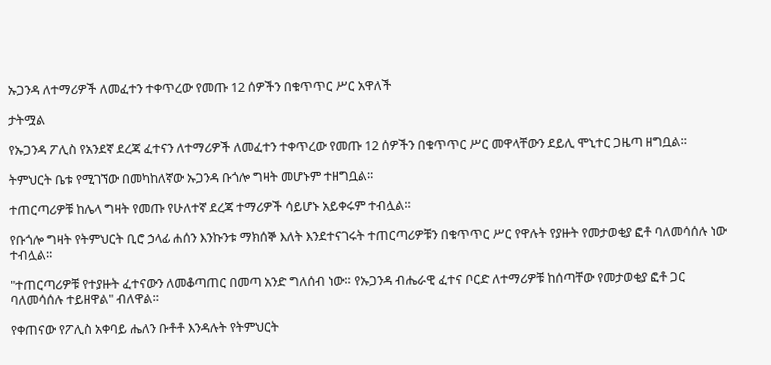ኡጋንዳ ለተማሪዎች ለመፈተን ተቀጥረው የመጡ 12 ሰዎችን በቁጥጥር ሥር አዋለች

ታትሟል

የኡጋንዳ ፖሊስ የአንደኛ ደረጃ ፈተናን ለተማሪዎች ለመፈተን ተቀጥረው የመጡ 12 ሰዎችን በቁጥጥር ሥር መዋላቸውን ደይሊ ሞኒተር ጋዜጣ ዘግቧል።

ትምህርት ቤቱ የሚገኘው በመካከለኛው ኡጋንዳ ቡጎሎ ግዛት መሆኑም ተዘግቧል።

ተጠርጣሪዎቹ ከሌላ ግዛት የመጡ የሁለተኛ ደረጃ ተማሪዎች ሳይሆኑ አይቀሩም ተብሏል።

የቡጎሎ ግዛት የትምህርት ቢሮ ኃላፊ ሐሰን እንኩንቱ ማክሰኞ እለት እንደተናገሩት ተጠርጣሪዎቹን በቁጥጥር ሥር የዋሉት የያዙት የመታወቂያ ፎቶ ባለመሳሰሉ ነው ተብሏል።

"ተጠርጣሪዎቹ የተያዙት ፈተናውን ለመቆጣጠር በመጣ አንድ ግለሰብ ነው። የኡጋንዳ ብሔራዊ ፈተና ቦርድ ለተማሪዎቹ ከሰጣቸው የመታወቂያ ፎቶ ጋር ባለመሳሰሉ ተይዘዋል" ብለዋል።

የቀጠናው የፖሊስ አቀባይ ሔለን ቡቶቶ እንዳሉት የትምህርት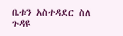ቤቱን አስተዳደር ስለ ጉዳዩ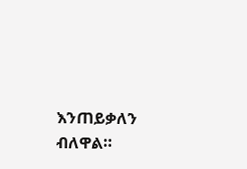እንጠይቃለን ብለዋል።